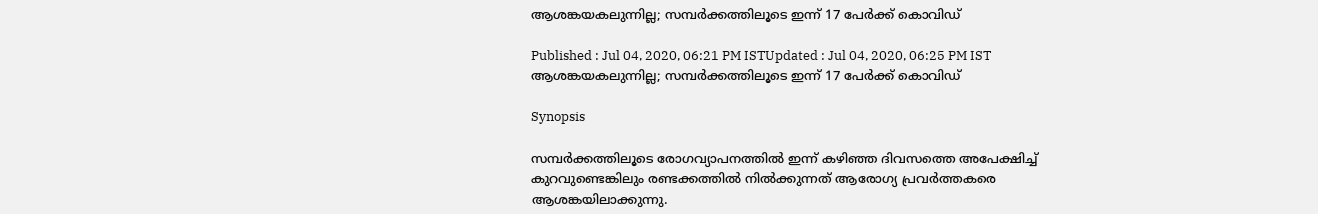ആശങ്കയകലുന്നില്ല; സമ്പര്‍ക്കത്തിലൂടെ ഇന്ന് 17 പേര്‍ക്ക് കൊവിഡ്

Published : Jul 04, 2020, 06:21 PM ISTUpdated : Jul 04, 2020, 06:25 PM IST
ആശങ്കയകലുന്നില്ല; സമ്പര്‍ക്കത്തിലൂടെ ഇന്ന് 17 പേര്‍ക്ക് കൊവിഡ്

Synopsis

സമ്പര്‍ക്കത്തിലൂടെ രോഗവ്യാപനത്തില്‍ ഇന്ന് കഴിഞ്ഞ ദിവസത്തെ അപേക്ഷിച്ച് കുറവുണ്ടെങ്കിലും രണ്ടക്കത്തില്‍ നില്‍ക്കുന്നത് ആരോഗ്യ പ്രവര്‍ത്തകരെ ആശങ്കയിലാക്കുന്നു.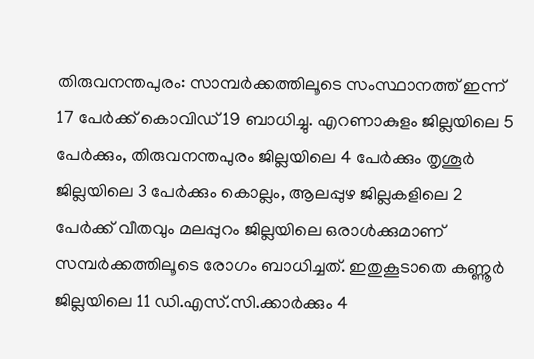തിരുവനന്തപുരം: സാമ്പര്‍ക്കത്തിലൂടെ സംസ്ഥാനത്ത് ഇന്ന് 17 പേര്‍ക്ക് കൊവിഡ് 19 ബാധിച്ചു. എറണാകുളം ജില്ലയിലെ 5 പേര്‍ക്കും, തിരുവനന്തപുരം ജില്ലയിലെ 4 പേര്‍ക്കും തൃശൂര്‍ ജില്ലയിലെ 3 പേര്‍ക്കും കൊല്ലം, ആലപ്പുഴ ജില്ലകളിലെ 2 പേര്‍ക്ക് വീതവും മലപ്പുറം ജില്ലയിലെ ഒരാള്‍ക്കുമാണ് സമ്പര്‍ക്കത്തിലൂടെ രോഗം ബാധിച്ചത്. ഇതുകൂടാതെ കണ്ണൂര്‍ ജില്ലയിലെ 11 ഡി.എസ്.സി.ക്കാര്‍ക്കും 4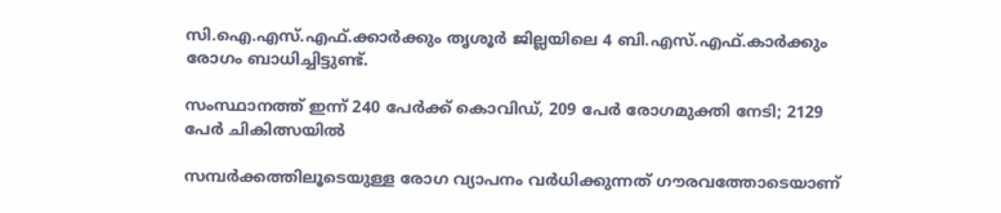സി.ഐ.എസ്.എഫ്.ക്കാര്‍ക്കും തൃശൂര്‍ ജില്ലയിലെ 4 ബി.എസ്.എഫ്.കാര്‍ക്കും രോഗം ബാധിച്ചിട്ടുണ്ട്.

സംസ്ഥാനത്ത് ഇന്ന് 240 പേർക്ക് കൊവിഡ്, 209 പേര്‍ രോഗമുക്തി നേടി; 2129 പേര്‍ ചികിത്സയിൽ

സമ്പര്‍ക്കത്തിലൂടെയുള്ള രോഗ വ്യാപനം വര്‍ധിക്കുന്നത് ഗൗരവത്തോടെയാണ്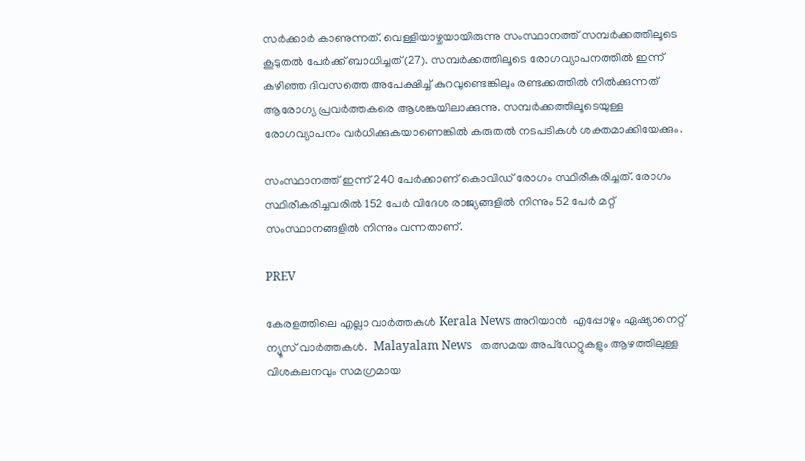സര്‍ക്കാര്‍ കാണുന്നത്. വെള്ളിയാഴ്ചയായിരുന്നു സംസ്ഥാനത്ത് സമ്പര്‍ക്കത്തിലൂടെ കൂടുതല്‍ പേര്‍ക്ക് ബാധിച്ചത്(27). സമ്പര്‍ക്കത്തിലൂടെ രോഗവ്യാപനത്തില്‍ ഇന്ന് കഴിഞ്ഞ ദിവസത്തെ അപേക്ഷിച്ച് കുറവുണ്ടെങ്കിലും രണ്ടക്കത്തില്‍ നില്‍ക്കുന്നത് ആരോഗ്യ പ്രവര്‍ത്തകരെ ആശങ്കയിലാക്കുന്നു. സമ്പര്‍ക്കത്തിലൂടെയുള്ള രോഗവ്യാപനം വര്‍ധിക്കുകയാണെങ്കില്‍ കരുതല്‍ നടപടികള്‍ ശക്തമാക്കിയേക്കും.

സംസ്ഥാനത്ത് ഇന്ന് 240 പേര്‍ക്കാണ് കൊവിഡ് രോഗം സ്ഥിരീകരിച്ചത്. രോഗം സ്ഥിരീകരിച്ചവരില്‍ 152 പേര്‍ വിദേശ രാജ്യങ്ങളില്‍ നിന്നും 52 പേര്‍ മറ്റ് സംസ്ഥാനങ്ങളില്‍ നിന്നും വന്നതാണ്.

PREV

കേരളത്തിലെ എല്ലാ വാർത്തകൾ Kerala News അറിയാൻ  എപ്പോഴും ഏഷ്യാനെറ്റ് ന്യൂസ് വാർത്തകൾ.  Malayalam News   തത്സമയ അപ്‌ഡേറ്റുകളും ആഴത്തിലുള്ള വിശകലനവും സമഗ്രമായ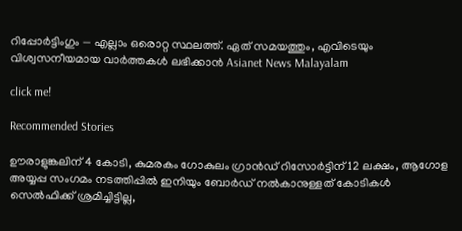റിപ്പോർട്ടിംഗും — എല്ലാം ഒരൊറ്റ സ്ഥലത്ത്. ഏത് സമയത്തും, എവിടെയും വിശ്വസനീയമായ വാർത്തകൾ ലഭിക്കാൻ Asianet News Malayalam

click me!

Recommended Stories

ഊരാളുങ്കലിന് 4 കോടി, കുമരകം ഗോകുലം ഗ്രാന്‍ഡ് റിസോര്‍ട്ടിന് 12 ലക്ഷം, ആഗോള അയ്യപ്പ സംഗമം നടത്തിപ്പിൽ ഇനിയും ബോര്‍ഡ് നൽകാനുള്ളത് കോടികള്‍
സെൽഫിക്ക് ശ്രമിച്ചിട്ടില്ല,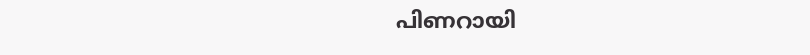പിണറായി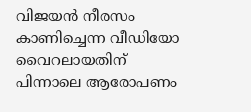വിജയൻ നീരസം കാണിച്ചെന്ന വീഡിയോ വൈറലായതിന് പിന്നാലെ ആരോപണം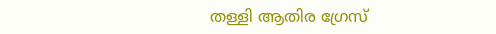തള്ളി ആതിര ഗ്രേസ്